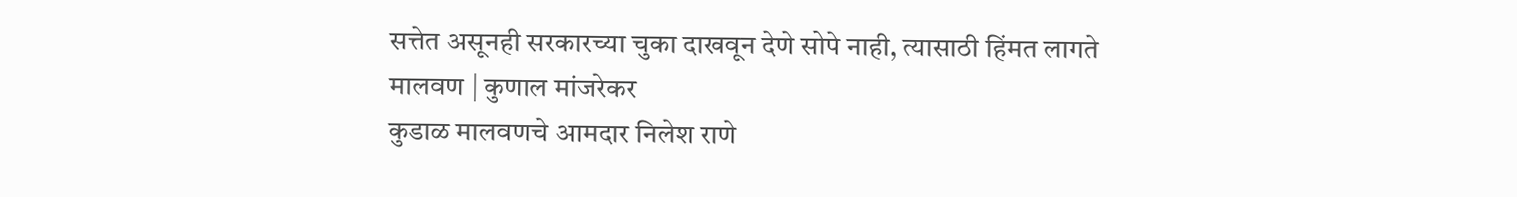सत्तेत असूनही सरकारच्या चुका दाखवून देणे सोपे नाही, त्यासाठी हिंमत लागते
मालवण | कुणाल मांजरेकर
कुडाळ मालवणचे आमदार निलेश राणे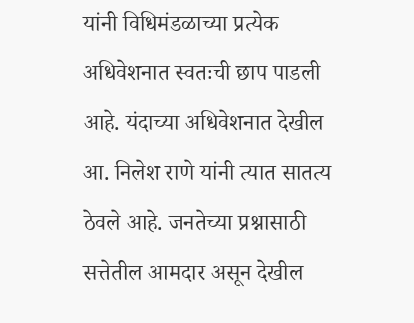यांनी विधिमंडळाच्या प्रत्येक अधिवेशनात स्वतःची छाप पाडली आहे. यंदाच्या अधिवेशनात देखील आ. निलेश राणे यांनी त्यात सातत्य ठेवले आहे. जनतेच्या प्रश्नासाठी सत्तेतील आमदार असून देखील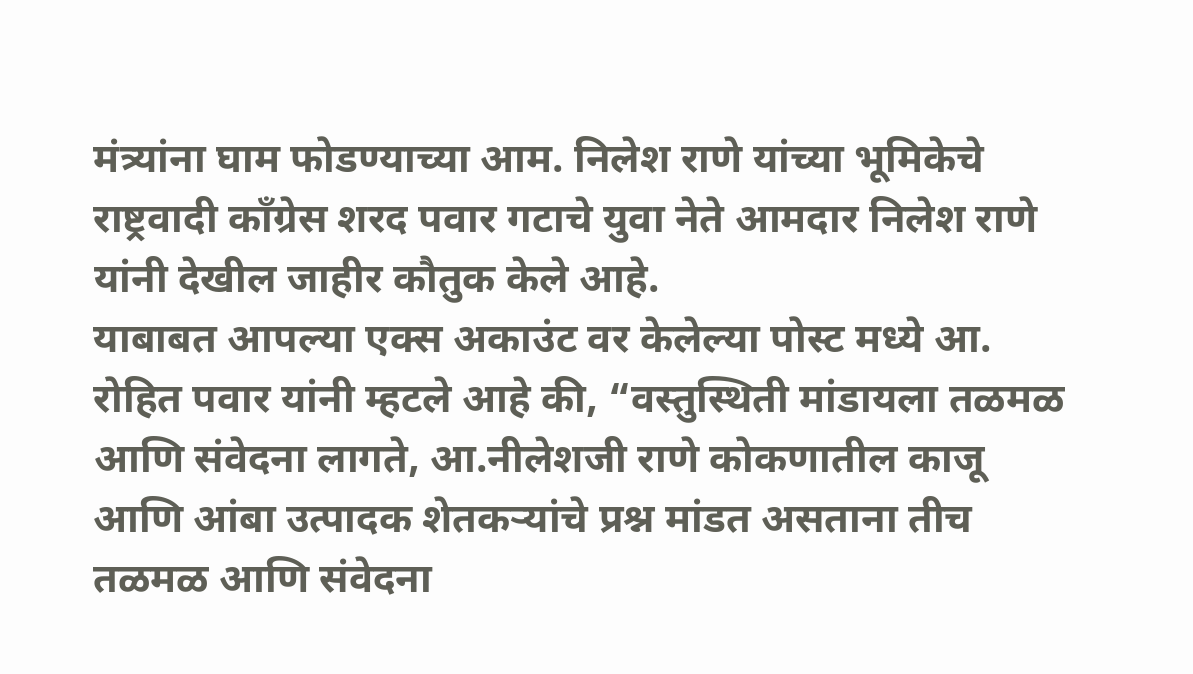मंत्र्यांना घाम फोडण्याच्या आम. निलेश राणे यांच्या भूमिकेचे राष्ट्रवादी काँग्रेस शरद पवार गटाचे युवा नेते आमदार निलेश राणे यांनी देखील जाहीर कौतुक केले आहे.
याबाबत आपल्या एक्स अकाउंट वर केलेल्या पोस्ट मध्ये आ. रोहित पवार यांनी म्हटले आहे की, “वस्तुस्थिती मांडायला तळमळ आणि संवेदना लागते, आ.नीलेशजी राणे कोकणातील काजू आणि आंबा उत्पादक शेतकऱ्यांचे प्रश्न मांडत असताना तीच तळमळ आणि संवेदना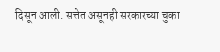दिसून आली. सत्तेत असूनही सरकारच्या चुका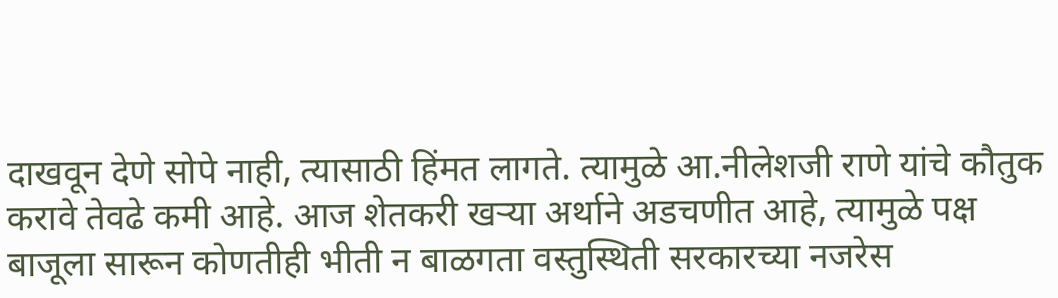दाखवून देणे सोपे नाही, त्यासाठी हिंमत लागते. त्यामुळे आ.नीलेशजी राणे यांचे कौतुक करावे तेवढे कमी आहे. आज शेतकरी खऱ्या अर्थाने अडचणीत आहे, त्यामुळे पक्ष बाजूला सारून कोणतीही भीती न बाळगता वस्तुस्थिती सरकारच्या नजरेस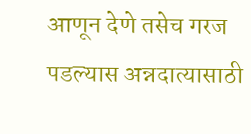आणून देणे तसेच गरज पडल्यास अन्नदात्यासाठी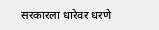सरकारला धारेवर धरणे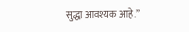सुद्धा आवश्यक आहे.”